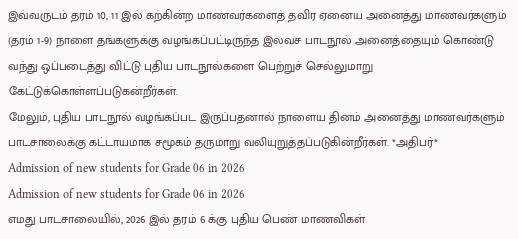இவ்வருடம் தரம் 10, 11 இல் கற்கின்ற மாணவர்களைத் தவிர ஏனைய அனைத்து மாணவர்களும் (தரம் 1-9) நாளை தங்களுக்கு வழங்கப்பட்டிருந்த இலவச பாடநூல் அனைத்தையும் கொண்டு வந்து ஒப்படைத்து விட்டு புதிய பாடநூல்களை பெற்றுச் செல்லுமாறு கேட்டுக்கொள்ளப்படுகன்றீர்கள்.
மேலும், புதிய பாடநூல் வழங்கப்பட இருப்பதனால் நாளைய தினம் அனைத்து மாணவர்களும் பாடசாலைக்கு கட்டாயமாக சமூகம் தருமாறு வலியுறுத்தப்படுகின்றீர்கள். *அதிபர்*
Admission of new students for Grade 06 in 2026
Admission of new students for Grade 06 in 2026
எமது பாடசாலையில், 2026 இல் தரம் 6 க்கு புதிய பெண் மாணவிகள்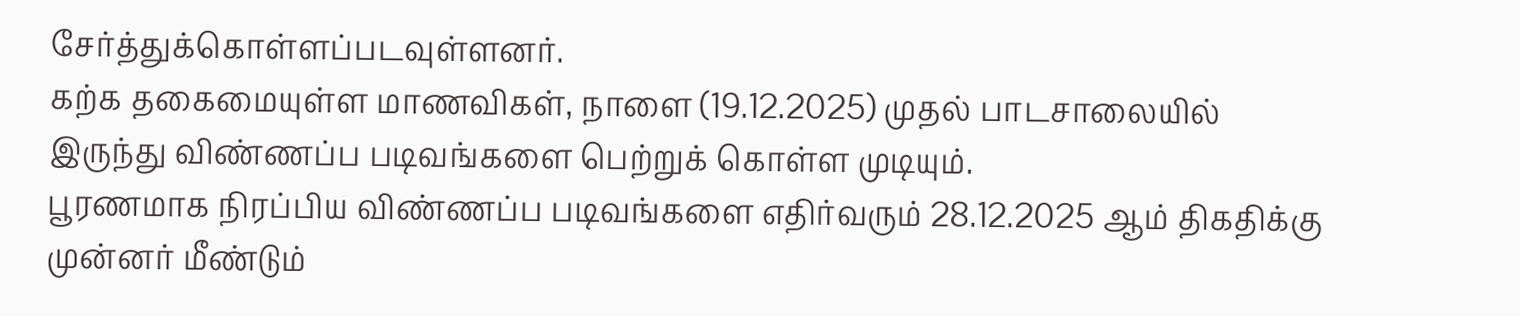சேர்த்துக்கொள்ளப்படவுள்ளனர்.
கற்க தகைமையுள்ள மாணவிகள், நாளை (19.12.2025) முதல் பாடசாலையில் இருந்து விண்ணப்ப படிவங்களை பெற்றுக் கொள்ள முடியும்.
பூரணமாக நிரப்பிய விண்ணப்ப படிவங்களை எதிர்வரும் 28.12.2025 ஆம் திகதிக்கு முன்னர் மீண்டும்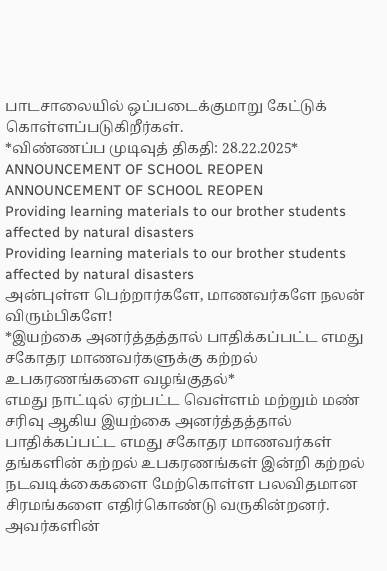பாடசாலையில் ஒப்படைக்குமாறு கேட்டுக் கொள்ளப்படுகிறீர்கள்.
*விண்ணப்ப முடிவுத் திகதி: 28.22.2025*
ANNOUNCEMENT OF SCHOOL REOPEN
ANNOUNCEMENT OF SCHOOL REOPEN
Providing learning materials to our brother students affected by natural disasters
Providing learning materials to our brother students affected by natural disasters
அன்புள்ள பெற்றார்களே, மாணவர்களே நலன் விரும்பிகளே!
*இயற்கை அனர்த்தத்தால் பாதிக்கப்பட்ட எமது சகோதர மாணவர்களுக்கு கற்றல் உபகரணங்களை வழங்குதல்*
எமது நாட்டில் ஏற்பட்ட வெள்ளம் மற்றும் மண் சரிவு ஆகிய இயற்கை அனர்த்தத்தால் பாதிக்கப்பட்ட எமது சகோதர மாணவர்கள் தங்களின் கற்றல் உபகரணங்கள் இன்றி கற்றல் நடவடிக்கைகளை மேற்கொள்ள பலவிதமான சிரமங்களை எதிர்கொண்டு வருகின்றனர். அவர்களின்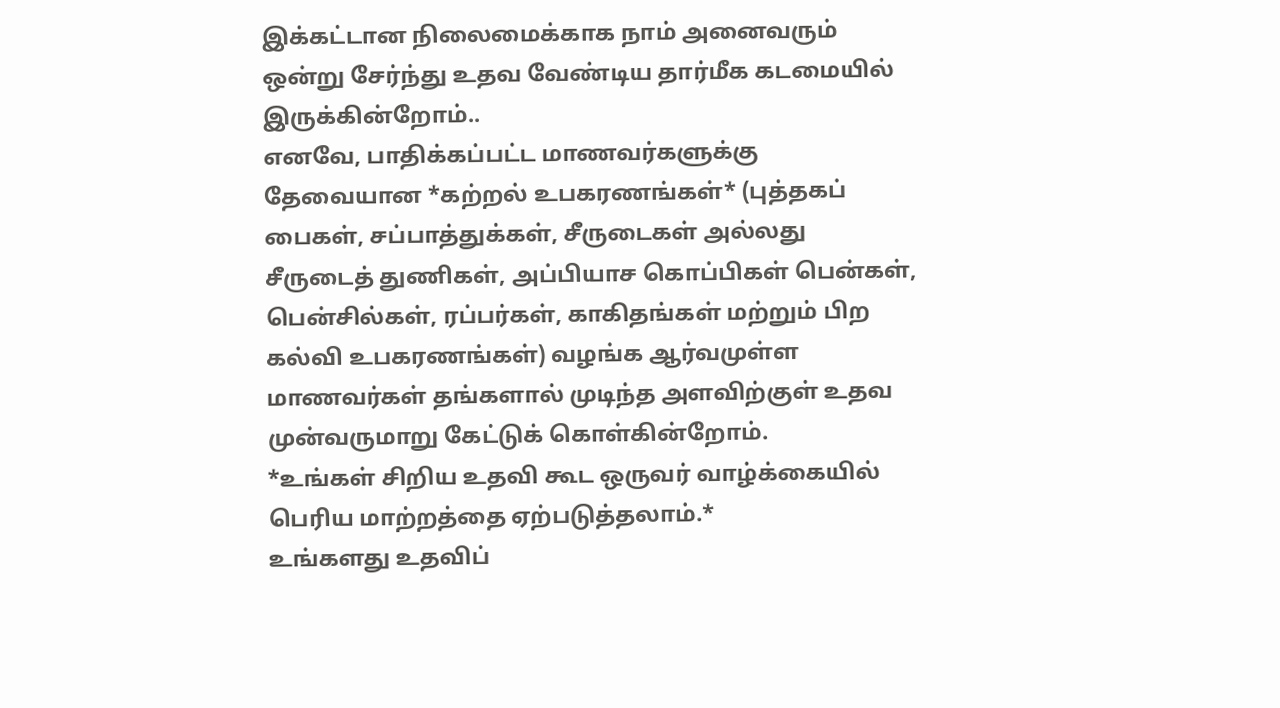இக்கட்டான நிலைமைக்காக நாம் அனைவரும் ஒன்று சேர்ந்து உதவ வேண்டிய தார்மீக கடமையில் இருக்கின்றோம்..
எனவே, பாதிக்கப்பட்ட மாணவர்களுக்கு தேவையான *கற்றல் உபகரணங்கள்* (புத்தகப் பைகள், சப்பாத்துக்கள், சீருடைகள் அல்லது சீருடைத் துணிகள், அப்பியாச கொப்பிகள் பென்கள், பென்சில்கள், ரப்பர்கள், காகிதங்கள் மற்றும் பிற கல்வி உபகரணங்கள்) வழங்க ஆர்வமுள்ள மாணவர்கள் தங்களால் முடிந்த அளவிற்குள் உதவ முன்வருமாறு கேட்டுக் கொள்கின்றோம்.
*உங்கள் சிறிய உதவி கூட ஒருவர் வாழ்க்கையில் பெரிய மாற்றத்தை ஏற்படுத்தலாம்.*
உங்களது உதவிப்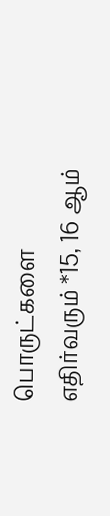பொருட்களை எதிர்வரும் *15, 16 ஆம்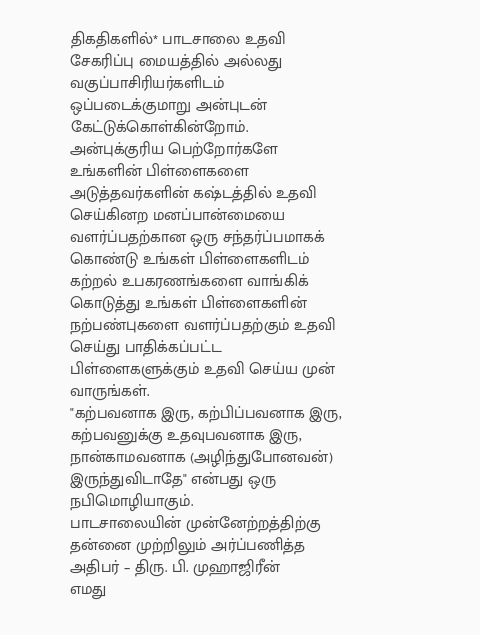திகதிகளில்* பாடசாலை உதவி சேகரிப்பு மையத்தில் அல்லது வகுப்பாசிரியர்களிடம் ஒப்படைக்குமாறு அன்புடன் கேட்டுக்கொள்கின்றோம்.
அன்புக்குரிய பெற்றோர்களே உங்களின் பிள்ளைகளை அடுத்தவர்களின் கஷ்டத்தில் உதவி செய்கினற மனப்பான்மையை வளர்ப்பதற்கான ஒரு சந்தர்ப்பமாகக் கொண்டு உங்கள் பிள்ளைகளிடம் கற்றல் உபகரணங்களை வாங்கிக் கொடுத்து உங்கள் பிள்ளைகளின் நற்பண்புகளை வளர்ப்பதற்கும் உதவி செய்து பாதிக்கப்பட்ட பிள்ளைகளுக்கும் உதவி செய்ய முன் வாருங்கள்.
"கற்பவனாக இரு, கற்பிப்பவனாக இரு, கற்பவனுக்கு உதவுபவனாக இரு, நான்காமவனாக (அழிந்துபோனவன்) இருந்துவிடாதே" என்பது ஒரு நபிமொழியாகும்.
பாடசாலையின் முன்னேற்றத்திற்கு தன்னை முற்றிலும் அர்ப்பணித்த அதிபர் – திரு. பி. முஹாஜிரீன்
எமது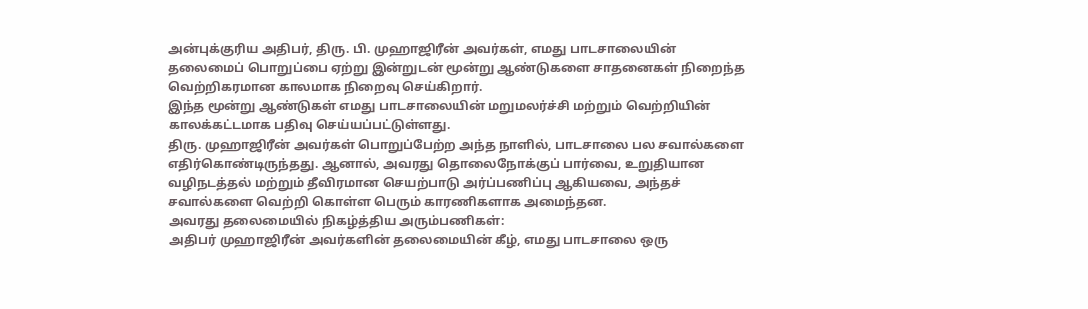அன்புக்குரிய அதிபர், திரு. பி. முஹாஜிரீன் அவர்கள், எமது பாடசாலையின் தலைமைப் பொறுப்பை ஏற்று இன்றுடன் மூன்று ஆண்டுகளை சாதனைகள் நிறைந்த வெற்றிகரமான காலமாக நிறைவு செய்கிறார்.
இந்த மூன்று ஆண்டுகள் எமது பாடசாலையின் மறுமலர்ச்சி மற்றும் வெற்றியின் காலக்கட்டமாக பதிவு செய்யப்பட்டுள்ளது.
திரு. முஹாஜிரீன் அவர்கள் பொறுப்பேற்ற அந்த நாளில், பாடசாலை பல சவால்களை எதிர்கொண்டிருந்தது. ஆனால், அவரது தொலைநோக்குப் பார்வை, உறுதியான வழிநடத்தல் மற்றும் தீவிரமான செயற்பாடு அர்ப்பணிப்பு ஆகியவை, அந்தச் சவால்களை வெற்றி கொள்ள பெரும் காரணிகளாக அமைந்தன.
அவரது தலைமையில் நிகழ்த்திய அரும்பணிகள்:
அதிபர் முஹாஜிரீன் அவர்களின் தலைமையின் கீழ், எமது பாடசாலை ஒரு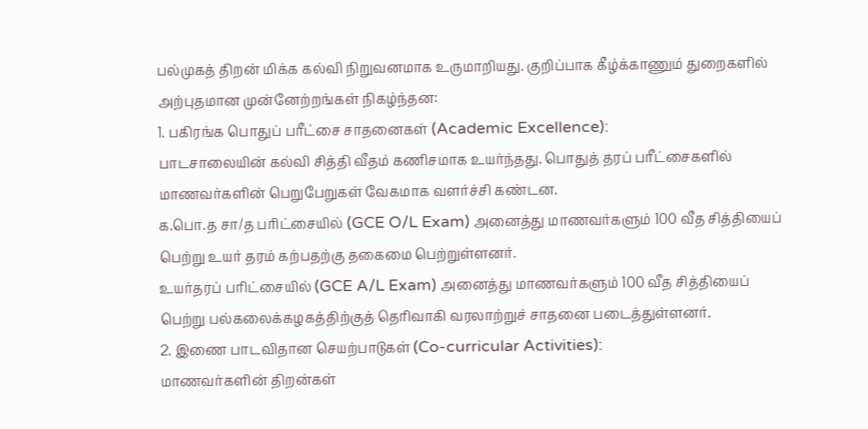பல்முகத் திறன் மிக்க கல்வி நிறுவனமாக உருமாறியது. குறிப்பாக கீழ்க்காணும் துறைகளில் அற்புதமான முன்னேற்றங்கள் நிகழ்ந்தன:
1. பகிரங்க பொதுப் பரீட்சை சாதனைகள் (Academic Excellence):
பாடசாலையின் கல்வி சித்தி வீதம் கணிசமாக உயர்ந்தது. பொதுத் தரப் பரீட்சைகளில் மாணவர்களின் பெறுபேறுகள் வேகமாக வளர்ச்சி கண்டன.
க.பொ.த சா/த பரிட்சையில் (GCE O/L Exam) அனைத்து மாணவர்களும் 100 வீத சித்தியைப் பெற்று உயர் தரம் கற்பதற்கு தகைமை பெற்றுள்ளனர்.
உயர்தரப் பரிட்சையில் (GCE A/L Exam) அனைத்து மாணவர்களும் 100 வீத சித்தியைப் பெற்று பல்கலைக்கழகத்திற்குத் தெரிவாகி வரலாற்றுச் சாதனை படைத்துள்ளனர்.
2. இணை பாடவிதான செயற்பாடுகள் (Co-curricular Activities):
மாணவர்களின் திறன்கள்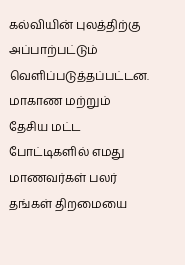கல்வியின் புலத்திற்கு அப்பாற்பட்டும் வெளிப்படுத்தப்பட்டன. மாகாண மற்றும் தேசிய மட்ட போட்டிகளில் எமது மாணவர்கள் பலர் தங்கள் திறமையை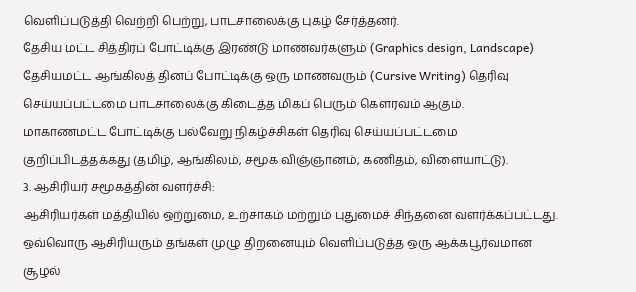வெளிப்படுத்தி வெற்றி பெற்று, பாடசாலைக்கு புகழ் சேர்த்தனர்.
தேசிய மட்ட சித்திரப் போட்டிக்கு இரண்டு மாணவர்களும் (Graphics design, Landscape) தேசியமட்ட ஆங்கிலத் தினப் போட்டிக்கு ஒரு மாணவரும் (Cursive Writing) தெரிவு செய்யப்பட்டமை பாடசாலைக்கு கிடைத்த மிகப் பெரும் கௌரவம் ஆகும்.
மாகாணமட்ட போட்டிக்கு பல்வேறு நிகழ்ச்சிகள் தெரிவு செய்யப்பட்டமை குறிப்பிடத்தக்கது (தமிழ், ஆங்கிலம், சமூக விஞ்ஞானம், கணிதம், விளையாட்டு).
3. ஆசிரியர் சமூகத்தின் வளர்ச்சி:
ஆசிரியர்கள் மத்தியில் ஒற்றுமை, உற்சாகம் மற்றும் புதுமைச் சிந்தனை வளர்க்கப்பட்டது. ஒவ்வொரு ஆசிரியரும் தங்கள் முழு திறனையும் வெளிப்படுத்த ஒரு ஆக்கபூர்வமான சூழல்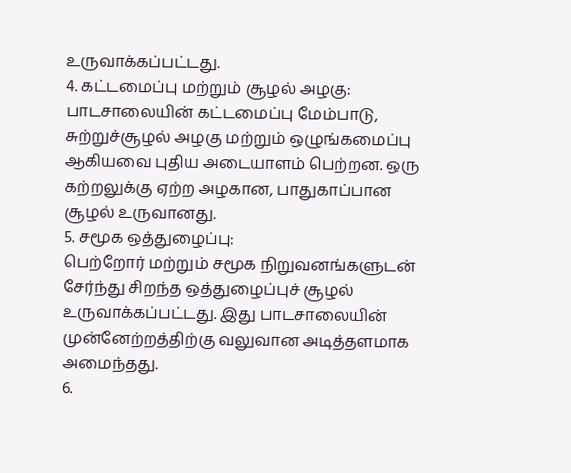உருவாக்கப்பட்டது.
4. கட்டமைப்பு மற்றும் சூழல் அழகு:
பாடசாலையின் கட்டமைப்பு மேம்பாடு, சுற்றுச்சூழல் அழகு மற்றும் ஒழுங்கமைப்பு ஆகியவை புதிய அடையாளம் பெற்றன. ஒரு கற்றலுக்கு ஏற்ற அழகான, பாதுகாப்பான சூழல் உருவானது.
5. சமூக ஒத்துழைப்பு:
பெற்றோர் மற்றும் சமூக நிறுவனங்களுடன் சேர்ந்து சிறந்த ஒத்துழைப்புச் சூழல் உருவாக்கப்பட்டது. இது பாடசாலையின் முன்னேற்றத்திற்கு வலுவான அடித்தளமாக அமைந்தது.
6.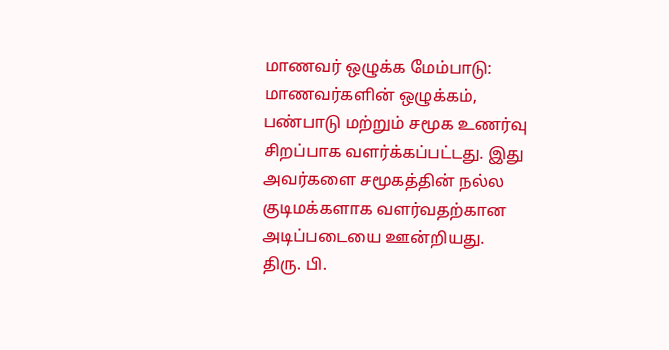மாணவர் ஒழுக்க மேம்பாடு:
மாணவர்களின் ஒழுக்கம், பண்பாடு மற்றும் சமூக உணர்வு சிறப்பாக வளர்க்கப்பட்டது. இது அவர்களை சமூகத்தின் நல்ல குடிமக்களாக வளர்வதற்கான அடிப்படையை ஊன்றியது.
திரு. பி.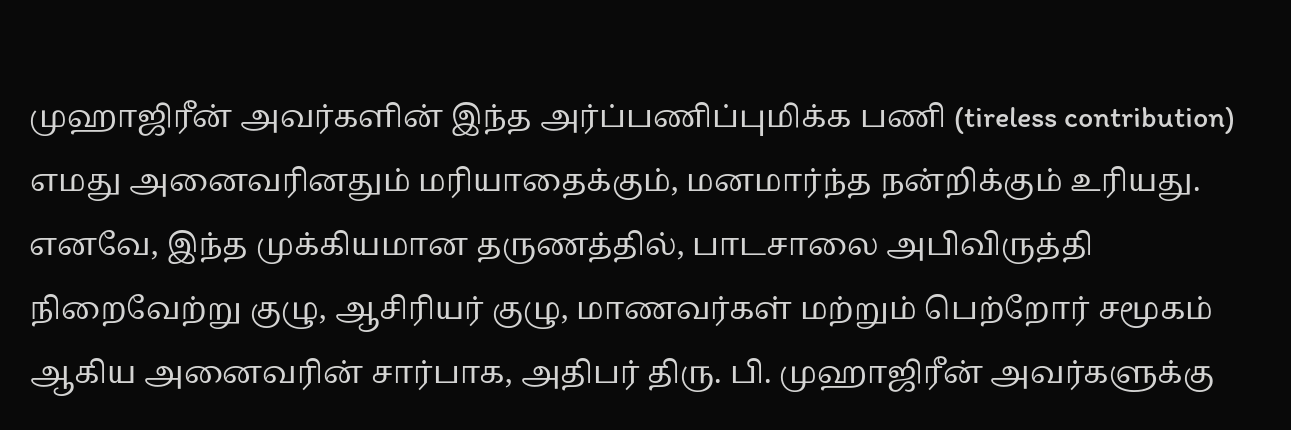முஹாஜிரீன் அவர்களின் இந்த அர்ப்பணிப்புமிக்க பணி (tireless contribution) எமது அனைவரினதும் மரியாதைக்கும், மனமார்ந்த நன்றிக்கும் உரியது. எனவே, இந்த முக்கியமான தருணத்தில், பாடசாலை அபிவிருத்தி நிறைவேற்று குழு, ஆசிரியர் குழு, மாணவர்கள் மற்றும் பெற்றோர் சமூகம் ஆகிய அனைவரின் சார்பாக, அதிபர் திரு. பி. முஹாஜிரீன் அவர்களுக்கு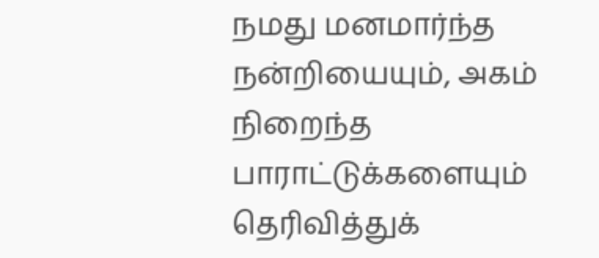நமது மனமார்ந்த நன்றியையும், அகம் நிறைந்த பாராட்டுக்களையும் தெரிவித்துக்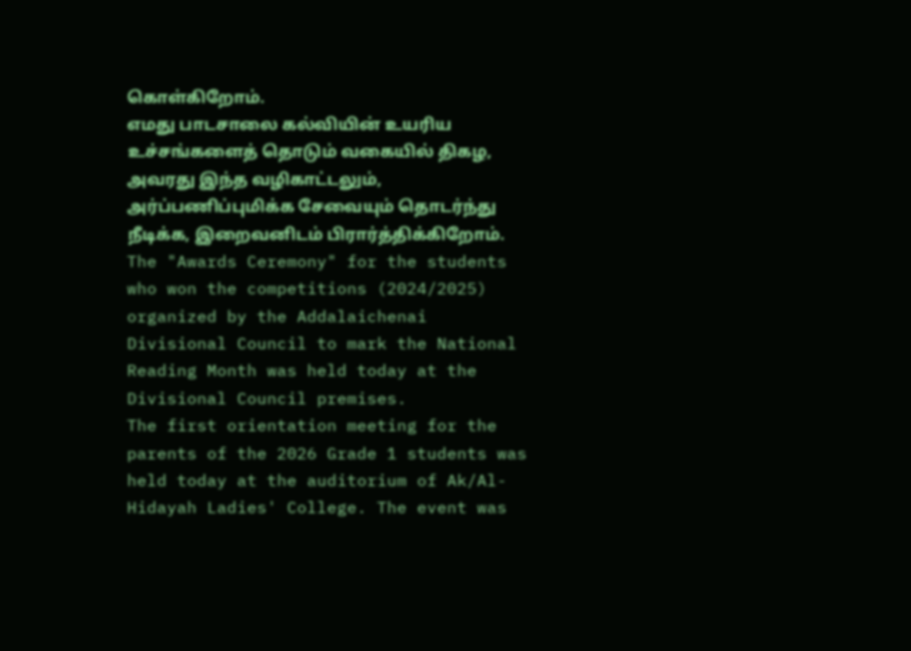கொள்கிறோம்.
எமது பாடசாலை கல்வியின் உயரிய உச்சங்களைத் தொடும் வகையில் திகழ, அவரது இந்த வழிகாட்டலும், அர்ப்பணிப்புமிக்க சேவையும் தொடர்ந்து நீடிக்க, இறைவனிடம் பிரார்த்திக்கிறோம்.
The "Awards Ceremony" for the students who won the competitions (2024/2025) organized by the Addalaichenai Divisional Council to mark the National Reading Month was held today at the Divisional Council premises.
The first orientation meeting for the parents of the 2026 Grade 1 students was held today at the auditorium of Ak/Al-Hidayah Ladies' College. The event was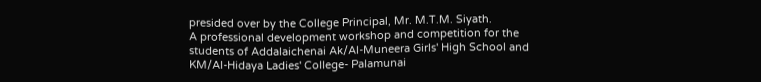presided over by the College Principal, Mr. M.T.M. Siyath.
A professional development workshop and competition for the students of Addalaichenai Ak/Al-Muneera Girls' High School and KM/Al-Hidaya Ladies' College- Palamunai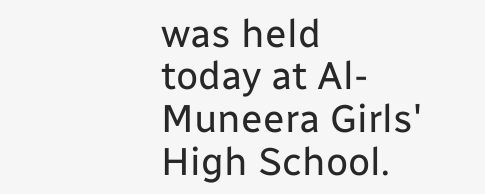was held today at Al-Muneera Girls' High School.